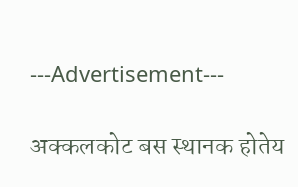---Advertisement---

अक्कलकोट बस स्थानक होतेय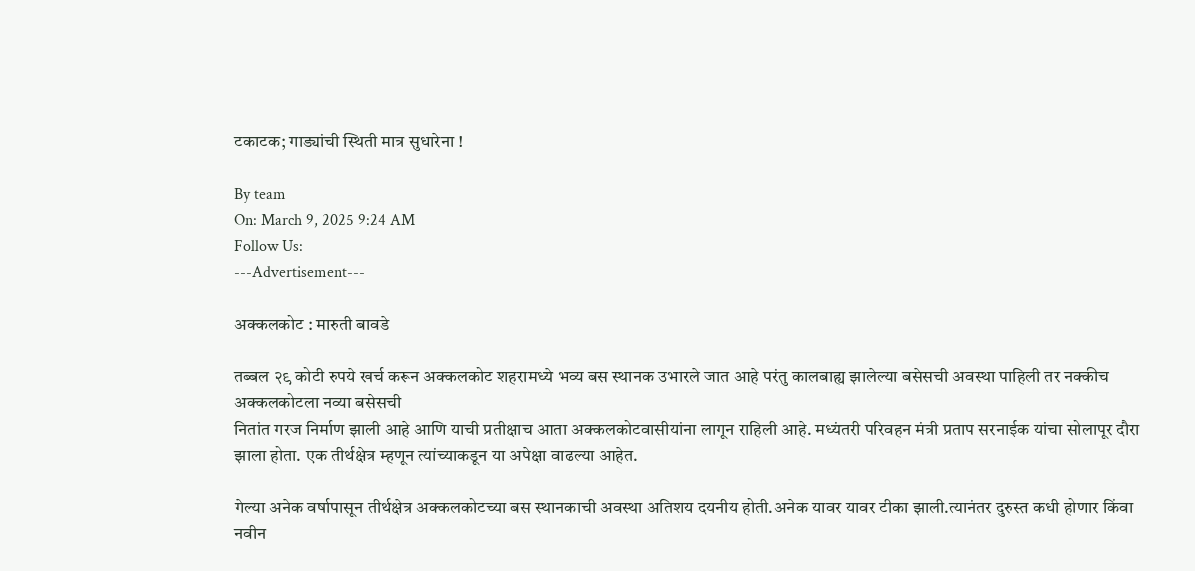टकाटक; गाड्यांची स्थिती मात्र सुधारेना !

By team
On: March 9, 2025 9:24 AM
Follow Us:
---Advertisement---

अक्कलकोट : मारुती बावडे

तब्बल २९ कोटी रुपये खर्च करून अक्कलकोट शहरामध्ये भव्य बस स्थानक उभारले जात आहे परंतु कालबाह्य झालेल्या बसेसची अवस्था पाहिली तर नक्कीच अक्कलकोटला नव्या बसेसची
नितांत गरज निर्माण झाली आहे आणि याची प्रतीक्षाच आता अक्कलकोटवासीयांना लागून राहिली आहे. मध्यंतरी परिवहन मंत्री प्रताप सरनाईक यांचा सोलापूर दौरा झाला होता. एक तीर्थक्षेत्र म्हणून त्यांच्याकडून या अपेक्षा वाढल्या आहेत.

गेल्या अनेक वर्षापासून तीर्थक्षेत्र अक्कलकोटच्या बस स्थानकाची अवस्था अतिशय दयनीय होती.अनेक यावर यावर टीका झाली.त्यानंतर दुरुस्त कधी होणार किंवा नवीन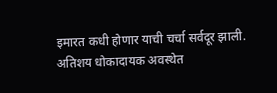इमारत कधी होणार याची चर्चा सर्वदूर झाली. अतिशय धोकादायक अवस्थेत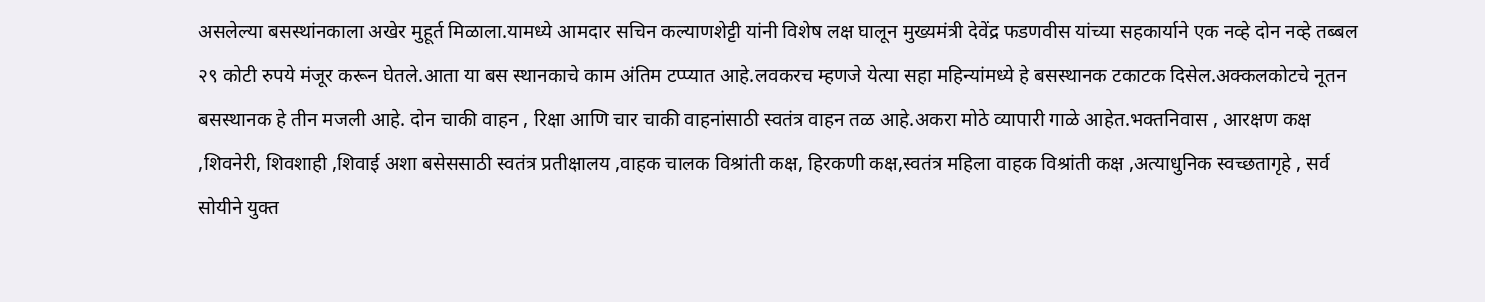असलेल्या बसस्थांनकाला अखेर मुहूर्त मिळाला.यामध्ये आमदार सचिन कल्याणशेट्टी यांनी विशेष लक्ष घालून मुख्यमंत्री देवेंद्र फडणवीस यांच्या सहकार्याने एक नव्हे दोन नव्हे तब्बल २९ कोटी रुपये मंजूर करून घेतले.आता या बस स्थानकाचे काम अंतिम टप्प्यात आहे.लवकरच म्हणजे येत्या सहा महिन्यांमध्ये हे बसस्थानक टकाटक दिसेल.अक्कलकोटचे नूतन बसस्थानक हे तीन मजली आहे. दोन चाकी वाहन , रिक्षा आणि चार चाकी वाहनांसाठी स्वतंत्र वाहन तळ आहे.अकरा मोठे व्यापारी गाळे आहेत.भक्तनिवास , आरक्षण कक्ष ,शिवनेरी, शिवशाही ,शिवाई अशा बसेससाठी स्वतंत्र प्रतीक्षालय ,वाहक चालक विश्रांती कक्ष, हिरकणी कक्ष,स्वतंत्र महिला वाहक विश्रांती कक्ष ,अत्याधुनिक स्वच्छतागृहे , सर्व सोयीने युक्त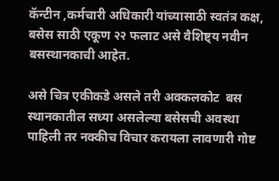कॅन्टीन ,कर्मचारी अधिकारी यांच्यासाठी स्वतंत्र कक्ष, बसेस साठी एकूण २२ फलाट असे वैशिष्ट्य नवीन बसस्थानकाची आहेत.

असे चित्र एकीकडे असले तरी अक्कलकोट  बस स्थानकातील सध्या असलेल्या बसेसची अवस्था पाहिली तर नक्कीच विचार करायला लावणारी गोष्ट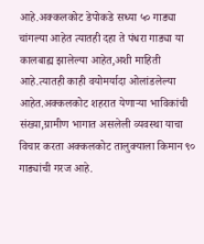आहे.अक्कलकोट डेपोकडे सध्या ५० गाड्या चांगल्या आहेत त्यातही दहा ते पंधरा गाड्या या कालबाह्य झालेल्या आहेत,अशी माहिती आहे.त्यातही काही वयोमर्यादा ओलांडलेल्या आहेत.अक्कलकोट शहरात येणाऱ्या भाविकांची संख्या,ग्रामीण भागात असलेली व्यवस्था याचा विचार करता अक्कलकोट तालुक्याला किमान ९० गाड्यांची गरज आहे.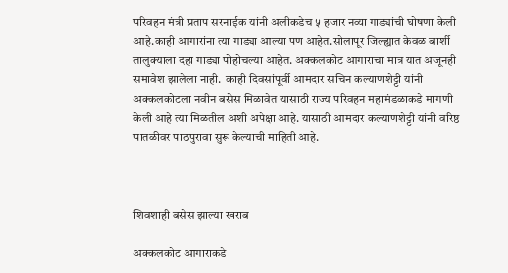परिवहन मंत्री प्रताप सरनाईक यांनी अलीकडेच ५ हजार नव्या गाड्यांची घोषणा केली आहे.काही आगारांना त्या गाड्या आल्या पण आहेत.सोलापूर जिल्ह्यात केवळ बार्शी तालुक्याला दहा गाड्या पोहोचल्या आहेत. अक्कलकोट आगाराचा मात्र यात अजूनही समावेश झालेला नाही.  काही दिवसांपूर्वी आमदार सचिन कल्याणशेट्टी यांनी अक्कलकोटला नवीन बसेस मिळावेत यासाठी राज्य परिवहन महामंडळाकडे मागणी केली आहे त्या मिळतील अशी अपेक्षा आहे. यासाठी आमदार कल्याणशेट्टी यांनी वरिष्ठ पातळीवर पाठपुरावा सुरू केल्याची माहिती आहे.



शिवशाही बसेस झाल्या खराब

अक्कलकोट आगाराकडे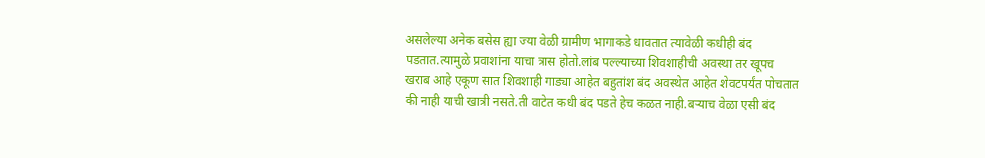असलेल्या अनेक बसेस ह्या ज्या वेळी ग्रामीण भागाकडे धावतात त्यावेळी कधीही बंद पडतात.त्यामुळे प्रवाशांना याचा त्रास होतो.लांब पल्ल्याच्या शिवशाहीची अवस्था तर खूपच खराब आहे एकूण सात शिवशाही गाड्या आहेत बहुतांश बंद अवस्थेत आहेत शेवटपर्यंत पोचतात की नाही याची खात्री नसते.ती वाटेत कधी बंद पडते हेच कळत नाही.बऱ्याच वेळा एसी बंद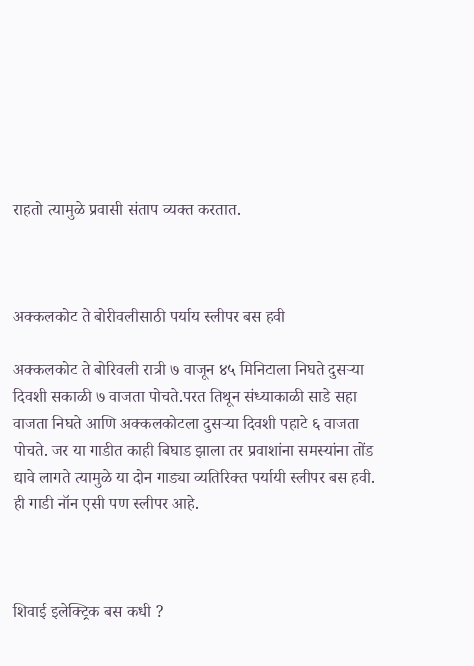राहतो त्यामुळे प्रवासी संताप व्यक्त करतात.



अक्कलकोट ते बोरीवलीसाठी पर्याय स्लीपर बस हवी

अक्कलकोट ते बोरिवली रात्री ७ वाजून ४५ मिनिटाला निघते दुसऱ्या दिवशी सकाळी ७ वाजता पोचते.परत तिथून संध्याकाळी साडे सहा वाजता निघते आणि अक्कलकोटला दुसऱ्या दिवशी पहाटे ६ वाजता पोचते. जर या गाडीत काही बिघाड झाला तर प्रवाशांना समस्यांना तोंड द्यावे लागते त्यामुळे या दोन गाड्या व्यतिरिक्त पर्यायी स्लीपर बस हवी.
ही गाडी नॉन एसी पण स्लीपर आहे.



शिवाई इलेक्ट्रिक बस कधी ?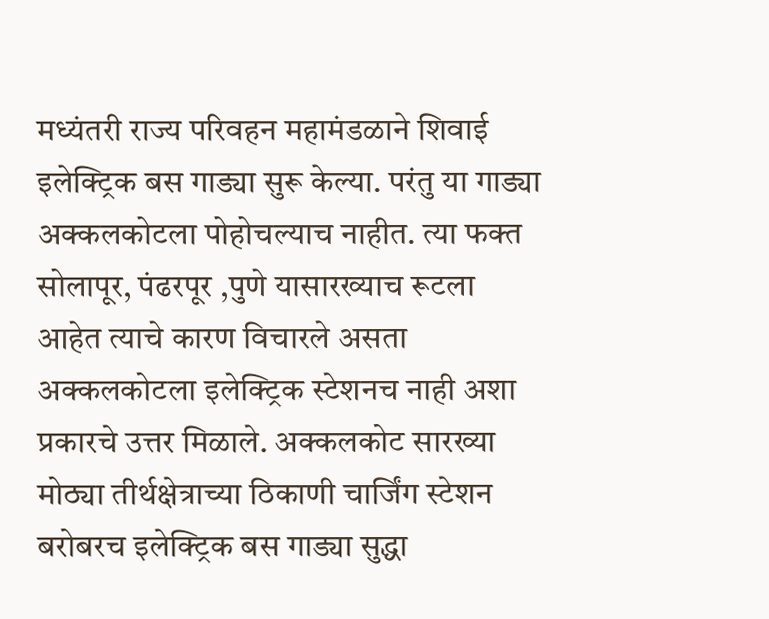मध्यंतरी राज्य परिवहन महामंडळाने शिवाई इलेक्ट्रिक बस गाड्या सुरू केल्या. परंतु या गाड्या अक्कलकोटला पोहोचल्याच नाहीत. त्या फक्त सोलापूर, पंढरपूर ,पुणे यासारख्याच रूटला आहेत त्याचे कारण विचारले असता अक्कलकोटला इलेक्ट्रिक स्टेशनच नाही अशा प्रकारचे उत्तर मिळाले. अक्कलकोट सारख्या मोठ्या तीर्थक्षेत्राच्या ठिकाणी चार्जिंग स्टेशन बरोबरच इलेक्ट्रिक बस गाड्या सुद्धा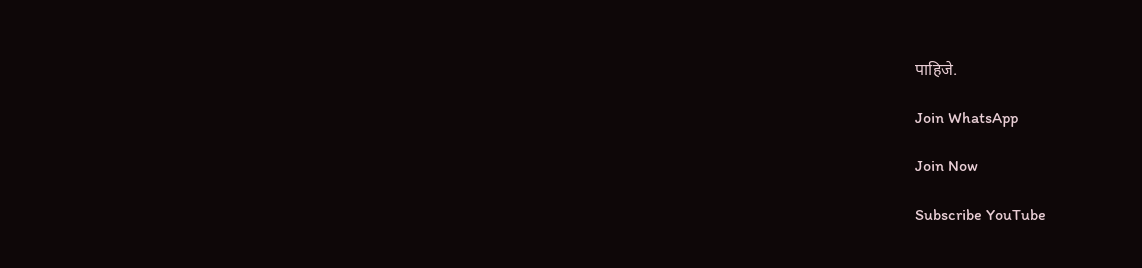पाहिजे.

Join WhatsApp

Join Now

Subscribe YouTube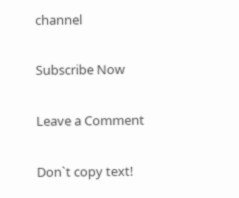channel

Subscribe Now

Leave a Comment

Don`t copy text!